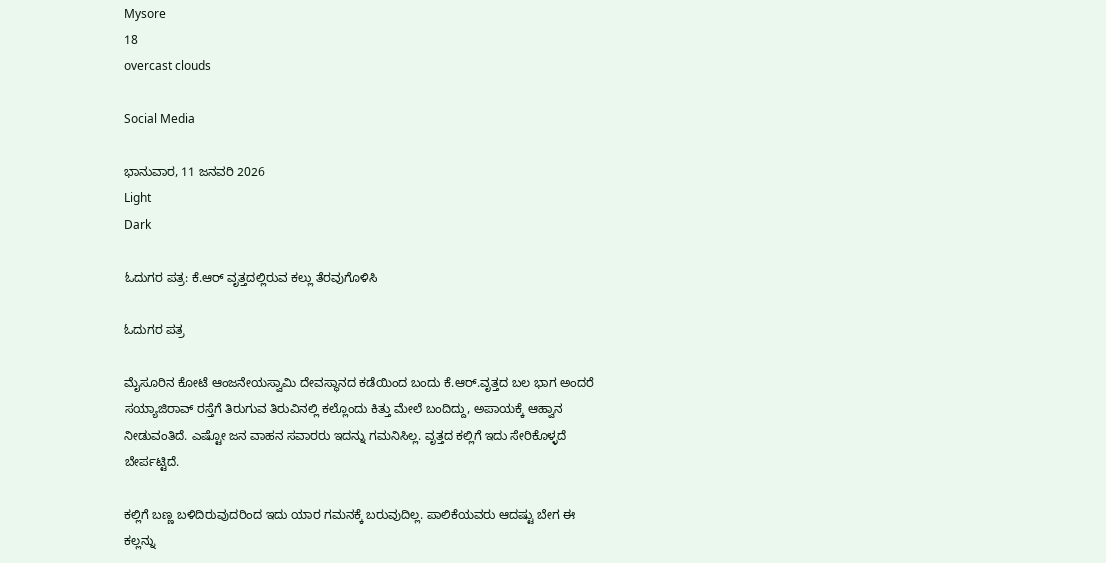Mysore
18
overcast clouds

Social Media

ಭಾನುವಾರ, 11 ಜನವರಿ 2026
Light
Dark

ಓದುಗರ ಪತ್ರ: ಕೆ.ಆರ್ ವೃತ್ತದಲ್ಲಿರುವ ಕಲ್ಲು ತೆರವುಗೊಳಿಸಿ

ಓದುಗರ ಪತ್ರ

ಮೈಸೂರಿನ ಕೋಟೆ ಆಂಜನೇಯಸ್ವಾಮಿ ದೇವಸ್ಥಾನದ ಕಡೆಯಿಂದ ಬಂದು ಕೆ.ಆರ್.ವೃತ್ತದ ಬಲ ಭಾಗ ಅಂದರೆ ಸಯ್ಯಾಜಿರಾವ್ ರಸ್ತೆಗೆ ತಿರುಗುವ ತಿರುವಿನಲ್ಲಿ ಕಲ್ಲೊಂದು ಕಿತ್ತು ಮೇಲೆ ಬಂದಿದ್ದು, ಅಪಾಯಕ್ಕೆ ಆಹ್ವಾನ ನೀಡುವಂತಿದೆ. ಎಷ್ಟೋ ಜನ ವಾಹನ ಸವಾರರು ಇದನ್ನು ಗಮನಿಸಿಲ್ಲ. ವೃತ್ತದ ಕಲ್ಲಿಗೆ ಇದು ಸೇರಿಕೊಳ್ಳದೆ ಬೇರ್ಪಟ್ಟಿದೆ.

ಕಲ್ಲಿಗೆ ಬಣ್ಣ ಬಳಿದಿರುವುದರಿಂದ ಇದು ಯಾರ ಗಮನಕ್ಕೆ ಬರುವುದಿಲ್ಲ. ಪಾಲಿಕೆಯವರು ಆದಷ್ಟು ಬೇಗ ಈ ಕಲ್ಲನ್ನು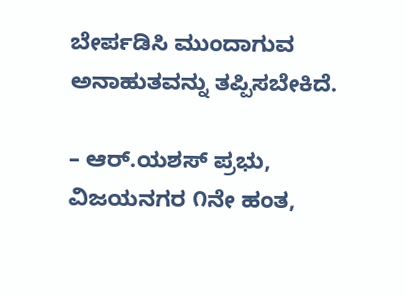ಬೇರ್ಪಡಿಸಿ ಮುಂದಾಗುವ ಅನಾಹುತವನ್ನು ತಪ್ಪಿಸಬೇಕಿದೆ.

– ಆರ್.ಯಶಸ್ ಪ್ರಭು, ವಿಜಯನಗರ ೧ನೇ ಹಂತ,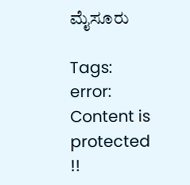ಮೈಸೂರು

Tags:
error: Content is protected !!